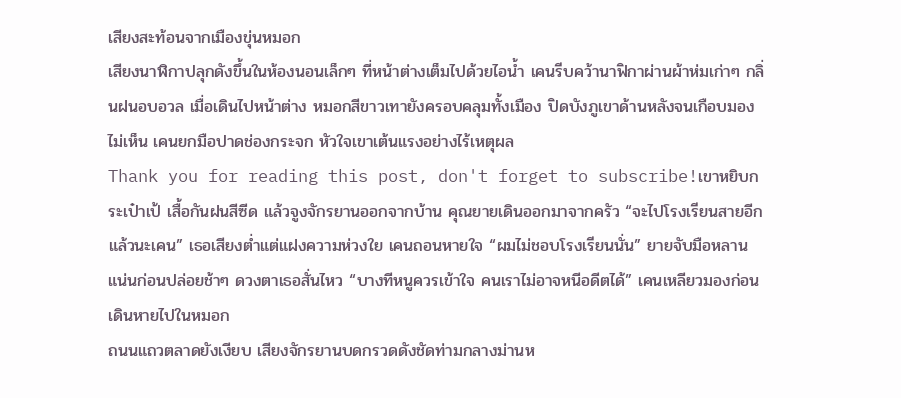เสียงสะท้อนจากเมืองขุ่นหมอก
เสียงนาฬิกาปลุกดังขึ้นในห้องนอนเล็กๆ ที่หน้าต่างเต็มไปด้วยไอน้ำ เคนรีบคว้านาฟิกาผ่านผ้าห่มเก่าๆ กลิ่นฝนอบอวล เมื่อเดินไปหน้าต่าง หมอกสีขาวเทายังครอบคลุมทั้งเมือง ปิดบังภูเขาด้านหลังจนเกือบมองไม่เห็น เคนยกมือปาดช่องกระจก หัวใจเขาเต้นแรงอย่างไร้เหตุผล
Thank you for reading this post, don't forget to subscribe!เขาหยิบกระเป๋าเป้ เสื้อกันฝนสีซีด แล้วจูงจักรยานออกจากบ้าน คุณยายเดินออกมาจากครัว “จะไปโรงเรียนสายอีกแล้วนะเคน” เธอเสียงต่ำแต่แฝงความห่วงใย เคนถอนหายใจ “ผมไม่ชอบโรงเรียนนั่น” ยายจับมือหลานแน่นก่อนปล่อยช้าๆ ดวงตาเธอสั่นไหว “บางทีหนูควรเข้าใจ คนเราไม่อาจหนีอดีตได้” เคนเหลียวมองก่อนเดินหายไปในหมอก
ถนนแถวตลาดยังเงียบ เสียงจักรยานบดกรวดดังชัดท่ามกลางม่านห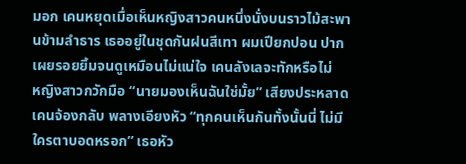มอก เคนหยุดเมื่อเห็นหญิงสาวคนหนึ่งนั่งบนราวไม้สะพานข้ามลำธาร เธออยู่ในชุดกันฝนสีเทา ผมเปียกปอน ปากเผยรอยยิ้มจนดูเหมือนไม่แน่ใจ เคนลังเลจะทักหรือไม่
หญิงสาวกวักมือ “นายมองเห็นฉันใช่มั้ย” เสียงประหลาด เคนจ้องกลับ พลางเอียงหัว “ทุกคนเห็นกันทั้งนั้นนี่ ไม่มีใครตาบอดหรอก” เธอหัว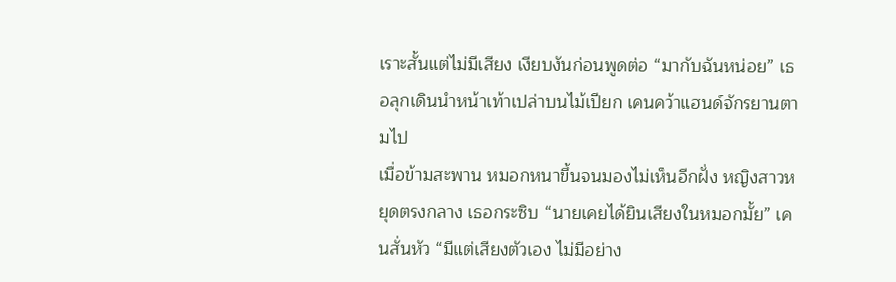เราะสั้นแต่ไม่มีเสียง เงียบงันก่อนพูดต่อ “มากับฉันหน่อย” เธอลุกเดินนำหน้าเท้าเปล่าบนไม้เปียก เคนคว้าแฮนด์จักรยานตามไป
เมื่อข้ามสะพาน หมอกหนาขึ้นจนมองไม่เห็นอีกฝั่ง หญิงสาวหยุดตรงกลาง เธอกระซิบ “นายเคยได้ยินเสียงในหมอกมั้ย” เคนสั่นหัว “มีแต่เสียงตัวเอง ไม่มีอย่าง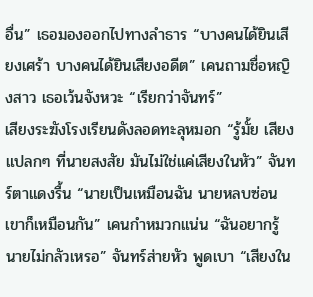อื่น” เธอมองออกไปทางลำธาร “บางคนได้ยินเสียงเศร้า บางคนได้ยินเสียงอดีต” เคนถามชื่อหญิงสาว เธอเว้นจังหวะ “เรียกว่าจันทร์”
เสียงระฆังโรงเรียนดังลอดทะลุหมอก “รู้มั้ย เสียงแปลกๆ ที่นายสงสัย มันไม่ใช่แค่เสียงในหัว” จันทร์ตาแดงรื้น “นายเป็นเหมือนฉัน นายหลบซ่อน เขาก็เหมือนกัน” เคนกำหมวกแน่น “ฉันอยากรู้ นายไม่กลัวเหรอ” จันทร์ส่ายหัว พูดเบา “เสียงใน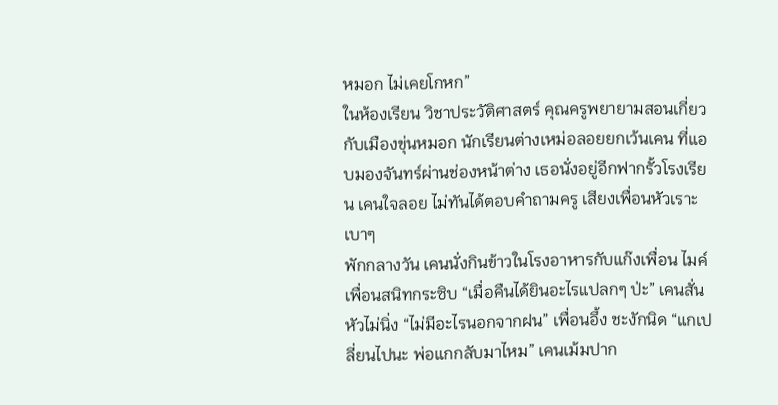หมอก ไม่เคยโกหก”
ในห้องเรียน วิชาประวัติศาสตร์ คุณครูพยายามสอนเกี่ยวกับเมืองขุ่นหมอก นักเรียนต่างเหม่อลอยยกเว้นเคน ที่แอบมองจันทร์ผ่านช่องหน้าต่าง เธอนั่งอยู่อีกฟากรั้วโรงเรียน เคนใจลอย ไม่ทันได้ตอบคำถามครู เสียงเพื่อนหัวเราะเบาๆ
พักกลางวัน เคนนั่งกินข้าวในโรงอาหารกับแก๊งเพื่อน ไมค์เพื่อนสนิทกระซิบ “เมื่อคืนได้ยินอะไรแปลกๆ ป่ะ” เคนสั่นหัวไม่นิ่ง “ไม่มีอะไรนอกจากฝน” เพื่อนอึ้ง ชะงักนิด “แกเปลี่ยนไปนะ พ่อแกกลับมาไหม” เคนเม้มปาก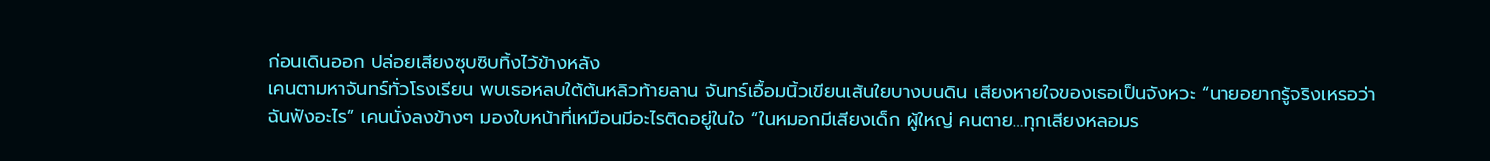ก่อนเดินออก ปล่อยเสียงซุบซิบทิ้งไว้ข้างหลัง
เคนตามหาจันทร์ทั่วโรงเรียน พบเธอหลบใต้ต้นหลิวท้ายลาน จันทร์เอื้อมนิ้วเขียนเส้นใยบางบนดิน เสียงหายใจของเธอเป็นจังหวะ “นายอยากรู้จริงเหรอว่าฉันฟังอะไร” เคนนั่งลงข้างๆ มองใบหน้าที่เหมือนมีอะไรติดอยู่ในใจ “ในหมอกมีเสียงเด็ก ผู้ใหญ่ คนตาย…ทุกเสียงหลอมร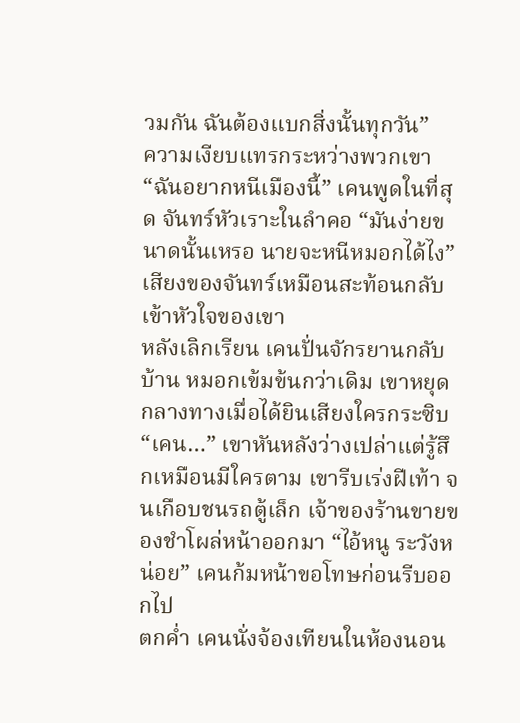วมกัน ฉันต้องแบกสิ่งนั้นทุกวัน”
ความเงียบแทรกระหว่างพวกเขา “ฉันอยากหนีเมืองนี้” เคนพูดในที่สุด จันทร์หัวเราะในลำคอ “มันง่ายขนาดนั้นเหรอ นายจะหนีหมอกได้ไง” เสียงของจันทร์เหมือนสะท้อนกลับเข้าหัวใจของเขา
หลังเลิกเรียน เคนปั่นจักรยานกลับบ้าน หมอกเข้มข้นกว่าเดิม เขาหยุดกลางทางเมื่อได้ยินเสียงใครกระซิบ “เคน…” เขาหันหลังว่างเปล่าแต่รู้สึกเหมือนมีใครตาม เขารีบเร่งฝีเท้า จนเกือบชนรถตู้เล็ก เจ้าของร้านขายของชำโผล่หน้าออกมา “ไอ้หนู ระวังหน่อย” เคนก้มหน้าขอโทษก่อนรีบออกไป
ตกค่ำ เคนนั่งจ้องเทียนในห้องนอน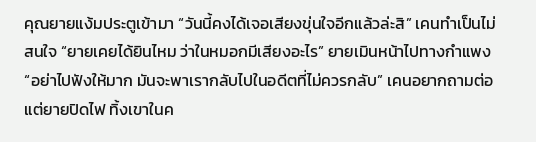คุณยายแง้มประตูเข้ามา “วันนี้คงได้เจอเสียงขุ่นใจอีกแล้วล่ะสิ” เคนทำเป็นไม่สนใจ “ยายเคยได้ยินไหม ว่าในหมอกมีเสียงอะไร” ยายเมินหน้าไปทางกำแพง “อย่าไปฟังให้มาก มันจะพาเรากลับไปในอดีตที่ไม่ควรกลับ” เคนอยากถามต่อแต่ยายปิดไฟ ทิ้งเขาในค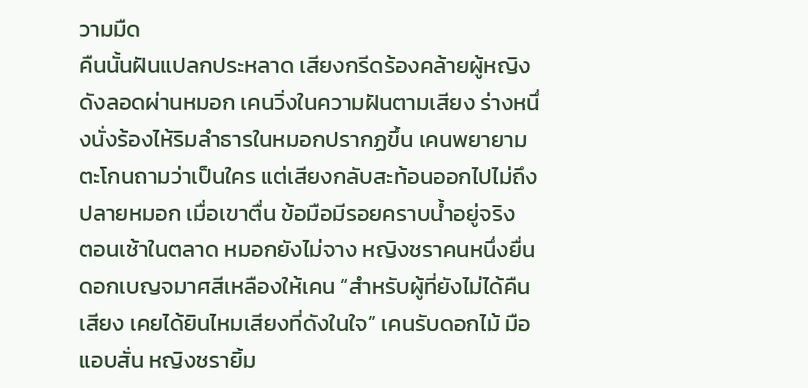วามมืด
คืนนั้นฝันแปลกประหลาด เสียงกรีดร้องคล้ายผู้หญิงดังลอดผ่านหมอก เคนวิ่งในความฝันตามเสียง ร่างหนึ่งนั่งร้องไห้ริมลำธารในหมอกปรากฏขึ้น เคนพยายามตะโกนถามว่าเป็นใคร แต่เสียงกลับสะท้อนออกไปไม่ถึงปลายหมอก เมื่อเขาตื่น ข้อมือมีรอยคราบน้ำอยู่จริง
ตอนเช้าในตลาด หมอกยังไม่จาง หญิงชราคนหนึ่งยื่นดอกเบญจมาศสีเหลืองให้เคน “สำหรับผู้ที่ยังไม่ได้คืนเสียง เคยได้ยินไหมเสียงที่ดังในใจ” เคนรับดอกไม้ มือแอบสั่น หญิงชรายิ้ม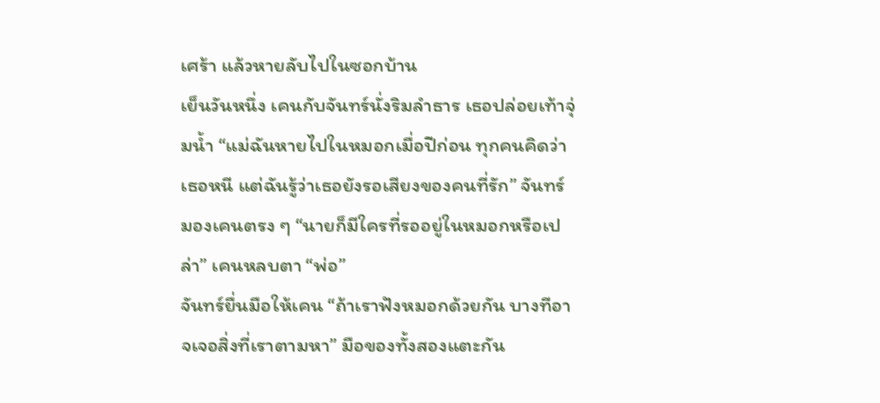เศร้า แล้วหายลับไปในซอกบ้าน
เย็นวันหนึ่ง เคนกับจันทร์นั่งริมลำธาร เธอปล่อยเท้าจุ่มน้ำ “แม่ฉันหายไปในหมอกเมื่อปีก่อน ทุกคนคิดว่าเธอหนี แต่ฉันรู้ว่าเธอยังรอเสียงของคนที่รัก” จันทร์มองเคนตรง ๆ “นายก็มีใครที่รออยู่ในหมอกหรือเปล่า” เคนหลบตา “พ่อ”
จันทร์ยื่นมือให้เคน “ถ้าเราฟังหมอกด้วยกัน บางทีอาจเจอสิ่งที่เราตามหา” มือของทั้งสองแตะกัน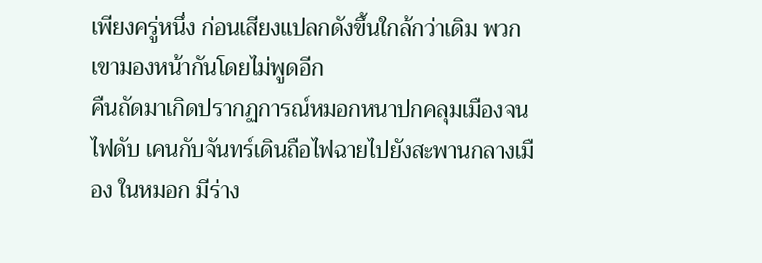เพียงครู่หนึ่ง ก่อนเสียงแปลกดังขึ้นใกล้กว่าเดิม พวกเขามองหน้ากันโดยไม่พูดอีก
คืนถัดมาเกิดปรากฏการณ์หมอกหนาปกคลุมเมืองจนไฟดับ เคนกับจันทร์เดินถือไฟฉายไปยังสะพานกลางเมือง ในหมอก มีร่าง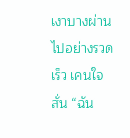เงาบางผ่านไปอย่างรวดเร็ว เคนใจสั่น “ฉัน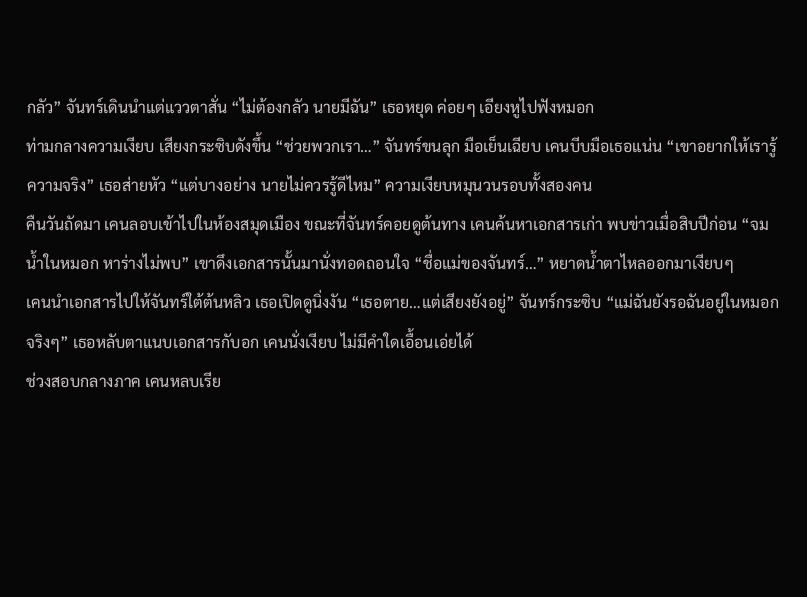กลัว” จันทร์เดินนำแต่แววตาสั่น “ไม่ต้องกลัว นายมีฉัน” เธอหยุด ค่อยๆ เอียงหูไปฟังหมอก
ท่ามกลางความเงียบ เสียงกระซิบดังขึ้น “ช่วยพวกเรา…” จันทร์ขนลุก มือเย็นเฉียบ เคนบีบมือเธอแน่น “เขาอยากให้เรารู้ความจริง” เธอส่ายหัว “แต่บางอย่าง นายไม่ควรรู้ดีไหม” ความเงียบหมุนวนรอบทั้งสองคน
คืนวันถัดมา เคนลอบเข้าไปในห้องสมุดเมือง ขณะที่จันทร์คอยดูต้นทาง เคนค้นหาเอกสารเก่า พบข่าวเมื่อสิบปีก่อน “จมน้ำในหมอก หาร่างไม่พบ” เขาดึงเอกสารนั้นมานั่งทอดถอนใจ “ชื่อแม่ของจันทร์…” หยาดน้ำตาไหลออกมาเงียบๆ
เคนนำเอกสารไปให้จันทร์ใต้ต้นหลิว เธอเปิดดูนิ่งงัน “เธอตาย…แต่เสียงยังอยู่” จันทร์กระซิบ “แม่ฉันยังรอฉันอยู่ในหมอกจริงๆ” เธอหลับตาแนบเอกสารกับอก เคนนั่งเงียบ ไม่มีคำใดเอื้อนเอ่ยได้
ช่วงสอบกลางภาค เคนหลบเรีย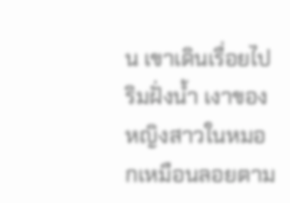น เขาเดินเรื่อยไปริมฝั่งน้ำ เงาของหญิงสาวในหมอกเหมือนลอยตาม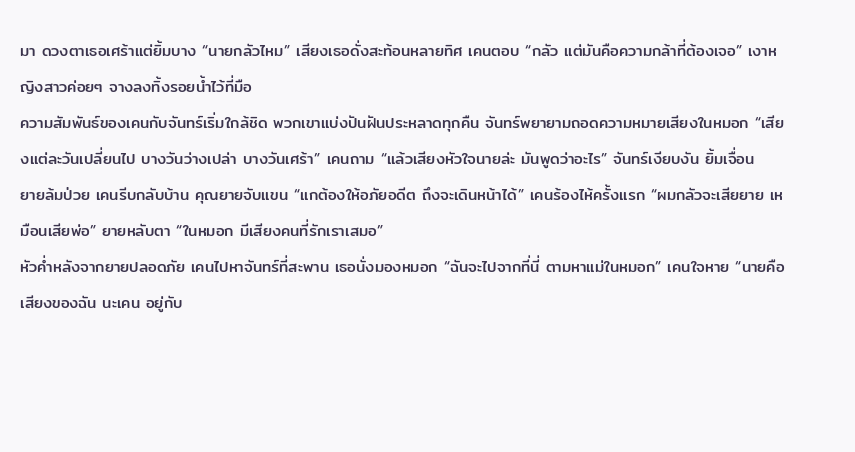มา ดวงตาเธอเศร้าแต่ยิ้มบาง “นายกลัวไหม” เสียงเธอดั่งสะท้อนหลายทิศ เคนตอบ “กลัว แต่มันคือความกล้าที่ต้องเจอ” เงาหญิงสาวค่อยๆ จางลงทิ้งรอยน้ำไว้ที่มือ
ความสัมพันธ์ของเคนกับจันทร์เริ่มใกล้ชิด พวกเขาแบ่งปันฝันประหลาดทุกคืน จันทร์พยายามถอดความหมายเสียงในหมอก “เสียงแต่ละวันเปลี่ยนไป บางวันว่างเปล่า บางวันเศร้า” เคนถาม “แล้วเสียงหัวใจนายล่ะ มันพูดว่าอะไร” จันทร์เงียบงัน ยิ้มเจื่อน
ยายล้มป่วย เคนรีบกลับบ้าน คุณยายจับแขน “แกต้องให้อภัยอดีต ถึงจะเดินหน้าได้” เคนร้องไห้ครั้งแรก “ผมกลัวจะเสียยาย เหมือนเสียพ่อ” ยายหลับตา “ในหมอก มีเสียงคนที่รักเราเสมอ”
หัวค่ำหลังจากยายปลอดภัย เคนไปหาจันทร์ที่สะพาน เธอนั่งมองหมอก “ฉันจะไปจากที่นี่ ตามหาแม่ในหมอก” เคนใจหาย “นายคือเสียงของฉัน นะเคน อยู่กับ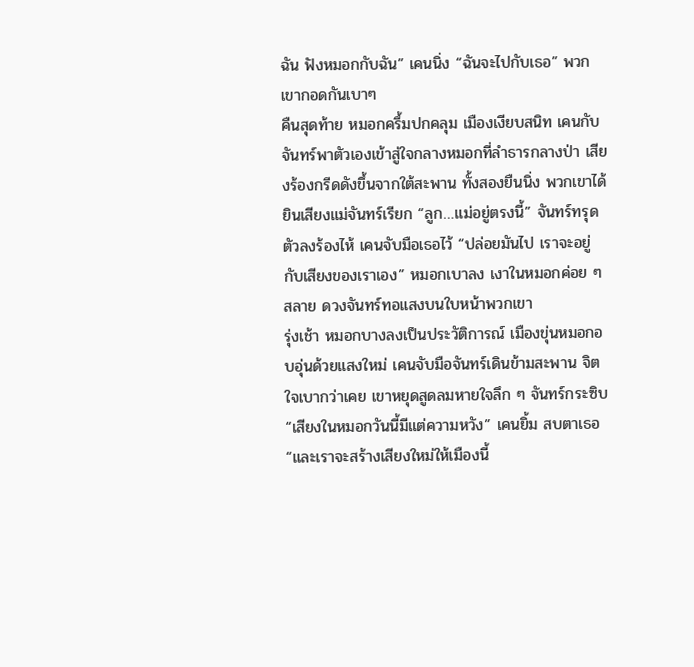ฉัน ฟังหมอกกับฉัน” เคนนิ่ง “ฉันจะไปกับเธอ” พวกเขากอดกันเบาๆ
คืนสุดท้าย หมอกครึ้มปกคลุม เมืองเงียบสนิท เคนกับจันทร์พาตัวเองเข้าสู่ใจกลางหมอกที่ลำธารกลางป่า เสียงร้องกรีดดังขึ้นจากใต้สะพาน ทั้งสองยืนนิ่ง พวกเขาได้ยินเสียงแม่จันทร์เรียก “ลูก…แม่อยู่ตรงนี้” จันทร์ทรุดตัวลงร้องไห้ เคนจับมือเธอไว้ “ปล่อยมันไป เราจะอยู่กับเสียงของเราเอง” หมอกเบาลง เงาในหมอกค่อย ๆ สลาย ดวงจันทร์ทอแสงบนใบหน้าพวกเขา
รุ่งเช้า หมอกบางลงเป็นประวัติการณ์ เมืองขุ่นหมอกอบอุ่นด้วยแสงใหม่ เคนจับมือจันทร์เดินข้ามสะพาน จิตใจเบากว่าเคย เขาหยุดสูดลมหายใจลึก ๆ จันทร์กระซิบ “เสียงในหมอกวันนี้มีแต่ความหวัง” เคนยิ้ม สบตาเธอ “และเราจะสร้างเสียงใหม่ให้เมืองนี้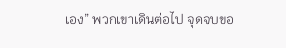เอง” พวกเขาเดินต่อไป จุดจบขอ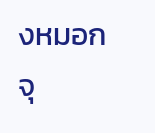งหมอก จุ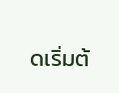ดเริ่มต้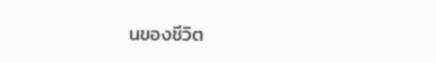นของชีวิต